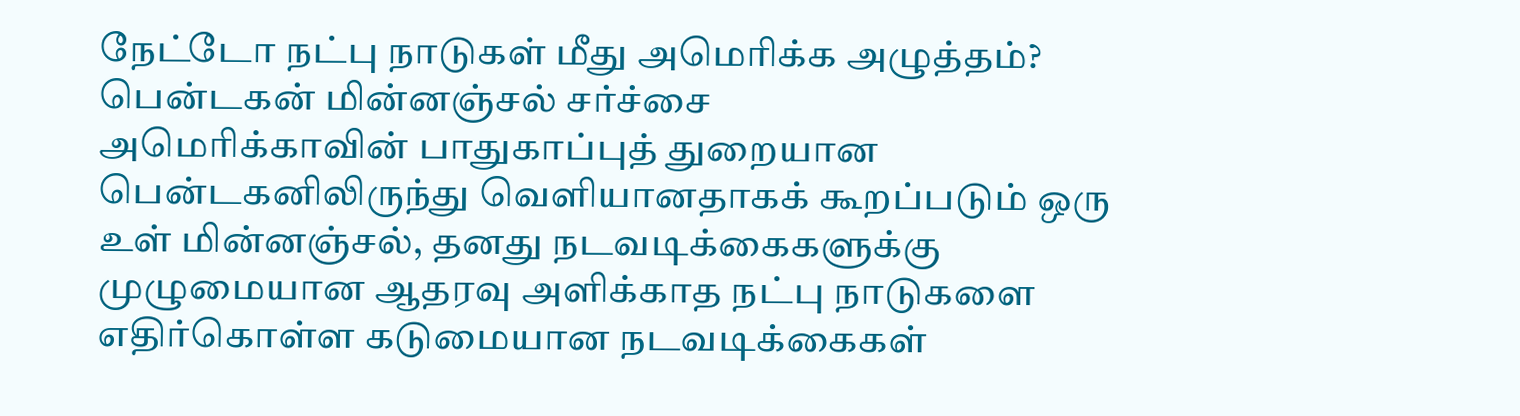நேட்டோ நட்பு நாடுகள் மீது அமெரிக்க அழுத்தம்? பென்டகன் மின்னஞ்சல் சர்ச்சை
அமெரிக்காவின் பாதுகாப்புத் துறையான பென்டகனிலிருந்து வெளியானதாகக் கூறப்படும் ஒரு உள் மின்னஞ்சல், தனது நடவடிக்கைகளுக்கு முழுமையான ஆதரவு அளிக்காத நட்பு நாடுகளை எதிர்கொள்ள கடுமையான நடவடிக்கைகள்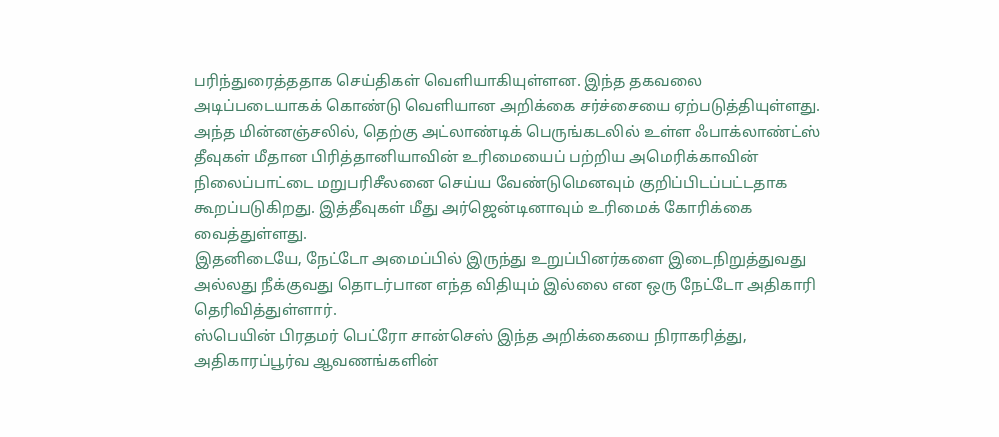பரிந்துரைத்ததாக செய்திகள் வெளியாகியுள்ளன. இந்த தகவலை அடிப்படையாகக் கொண்டு வெளியான அறிக்கை சர்ச்சையை ஏற்படுத்தியுள்ளது.
அந்த மின்னஞ்சலில், தெற்கு அட்லாண்டிக் பெருங்கடலில் உள்ள ஃபாக்லாண்ட்ஸ் தீவுகள் மீதான பிரித்தானியாவின் உரிமையைப் பற்றிய அமெரிக்காவின் நிலைப்பாட்டை மறுபரிசீலனை செய்ய வேண்டுமெனவும் குறிப்பிடப்பட்டதாக கூறப்படுகிறது. இத்தீவுகள் மீது அர்ஜென்டினாவும் உரிமைக் கோரிக்கை வைத்துள்ளது.
இதனிடையே, நேட்டோ அமைப்பில் இருந்து உறுப்பினர்களை இடைநிறுத்துவது அல்லது நீக்குவது தொடர்பான எந்த விதியும் இல்லை என ஒரு நேட்டோ அதிகாரி தெரிவித்துள்ளார்.
ஸ்பெயின் பிரதமர் பெட்ரோ சான்செஸ் இந்த அறிக்கையை நிராகரித்து, அதிகாரப்பூர்வ ஆவணங்களின்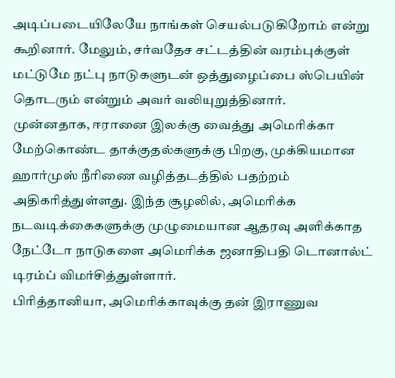அடிப்படையிலேயே நாங்கள் செயல்படுகிறோம் என்று கூறினார். மேலும், சர்வதேச சட்டத்தின் வரம்புக்குள் மட்டுமே நட்பு நாடுகளுடன் ஒத்துழைப்பை ஸ்பெயின் தொடரும் என்றும் அவர் வலியுறுத்தினார்.
முன்னதாக, ஈரானை இலக்கு வைத்து அமெரிக்கா மேற்கொண்ட தாக்குதல்களுக்கு பிறகு, முக்கியமான ஹார்முஸ் நீரிணை வழித்தடத்தில் பதற்றம் அதிகரித்துள்ளது. இந்த சூழலில், அமெரிக்க நடவடிக்கைகளுக்கு முழுமையான ஆதரவு அளிக்காத நேட்டோ நாடுகளை அமெரிக்க ஜனாதிபதி டொனால்ட் டிரம்ப் விமர்சித்துள்ளார்.
பிரித்தானியா, அமெரிக்காவுக்கு தன் இராணுவ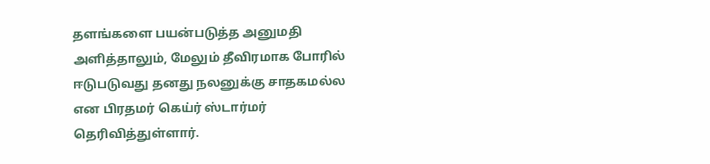தளங்களை பயன்படுத்த அனுமதி அளித்தாலும், மேலும் தீவிரமாக போரில் ஈடுபடுவது தனது நலனுக்கு சாதகமல்ல என பிரதமர் கெய்ர் ஸ்டார்மர் தெரிவித்துள்ளார்.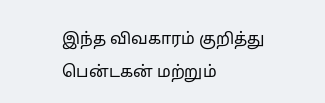இந்த விவகாரம் குறித்து பென்டகன் மற்றும்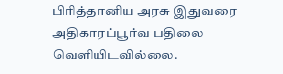பிரித்தானிய அரசு இதுவரை அதிகாரப்பூர்வ பதிலை வெளியிடவில்லை.